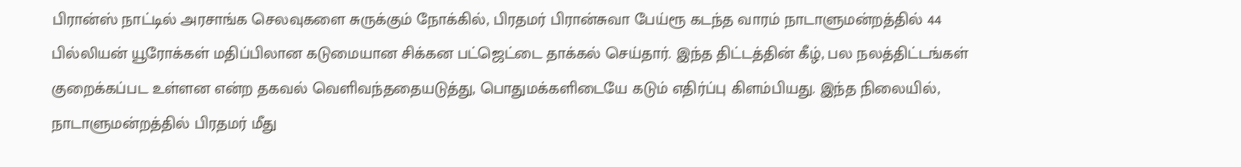பிரான்ஸ் நாட்டில் அரசாங்க செலவுகளை சுருக்கும் நோக்கில், பிரதமர் பிரான்சுவா பேய்ரூ கடந்த வாரம் நாடாளுமன்றத்தில் 44 பில்லியன் யூரோக்கள் மதிப்பிலான கடுமையான சிக்கன பட்ஜெட்டை தாக்கல் செய்தார். இந்த திட்டத்தின் கீழ், பல நலத்திட்டங்கள் குறைக்கப்பட உள்ளன என்ற தகவல் வெளிவந்ததையடுத்து, பொதுமக்களிடையே கடும் எதிர்ப்பு கிளம்பியது. இந்த நிலையில், நாடாளுமன்றத்தில் பிரதமர் மீது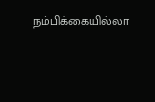நம்பிக்கையில்லா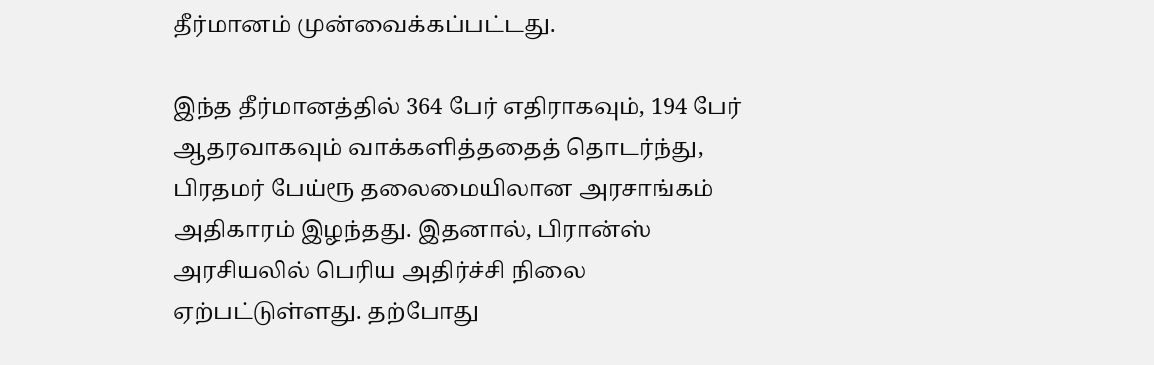தீர்மானம் முன்வைக்கப்பட்டது.

இந்த தீர்மானத்தில் 364 பேர் எதிராகவும், 194 பேர் ஆதரவாகவும் வாக்களித்ததைத் தொடர்ந்து, பிரதமர் பேய்ரூ தலைமையிலான அரசாங்கம் அதிகாரம் இழந்தது. இதனால், பிரான்ஸ் அரசியலில் பெரிய அதிர்ச்சி நிலை ஏற்பட்டுள்ளது. தற்போது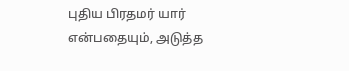புதிய பிரதமர் யார் என்பதையும், அடுத்த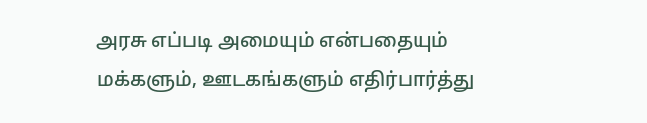அரசு எப்படி அமையும் என்பதையும் மக்களும், ஊடகங்களும் எதிர்பார்த்து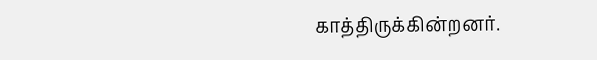காத்திருக்கின்றனர்.